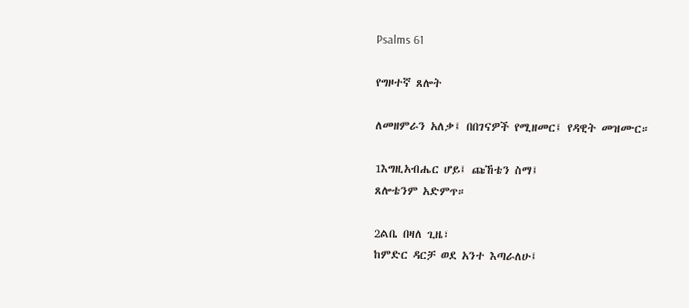Psalms 61

የግዞተኛ ጸሎት

ለመዘምራን አለቃ፤ በበገናዎች የሚዘመር፤ የዳዊት መዝሙር።

1እግዚአብሔር ሆይ፤ ጩኸቴን ስማ፤
ጸሎቴንም አድምጥ።

2ልቤ በዛለ ጊዜ፣
ከምድር ዳርቻ ወደ አንተ እጣራለሁ፤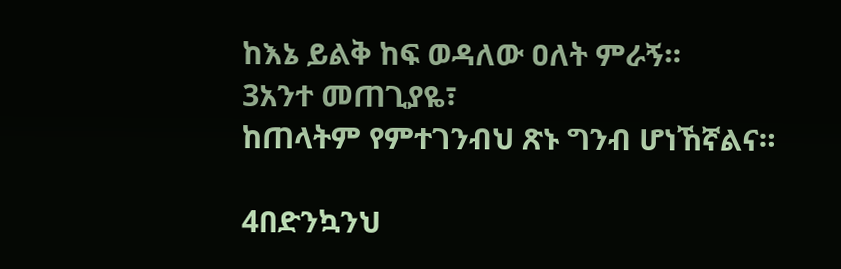ከእኔ ይልቅ ከፍ ወዳለው ዐለት ምራኝ።
3አንተ መጠጊያዬ፣
ከጠላትም የምተገንብህ ጽኑ ግንብ ሆነኸኛልና።

4በድንኳንህ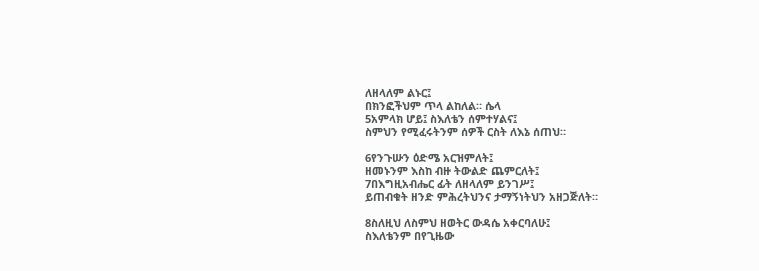ለዘላለም ልኑር፤
በክንፎችህም ጥላ ልከለል። ሴላ
5አምላክ ሆይ፤ ስእለቴን ሰምተሃልና፤
ስምህን የሚፈሩትንም ሰዎች ርስት ለእኔ ሰጠህ።

6የንጉሡን ዕድሜ አርዝምለት፤
ዘመኑንም እስከ ብዙ ትውልድ ጨምርለት፤
7በእግዚአብሔር ፊት ለዘላለም ይንገሥ፤
ይጠብቁት ዘንድ ምሕረትህንና ታማኝነትህን አዘጋጅለት።

8ስለዚህ ለስምህ ዘወትር ውዳሴ አቀርባለሁ፤
ስእለቴንም በየጊዜው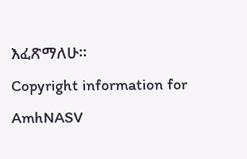እፈጽማለሁ።
Copyright information for AmhNASV